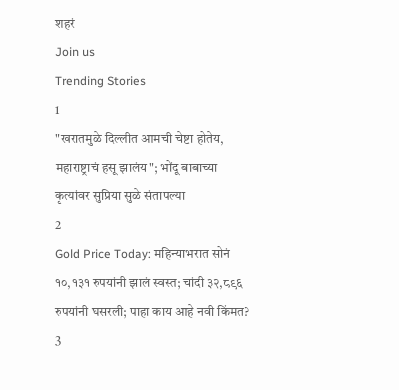शहरं
Join us
Trending Stories
1
"खरातमुळे दिल्लीत आमची चेष्टा होतेय, महाराष्ट्राचं हसू झालंय"; भोंदू बाबाच्या कृत्यांवर सुप्रिया सुळे संतापल्या
2
Gold Price Today: महिन्याभरात सोनं १०,१३१ रुपयांनी झालं स्वस्त; चांदी ३२,८९६ रुपयांनी घसरली; पाहा काय आहे नवी किंमत?
3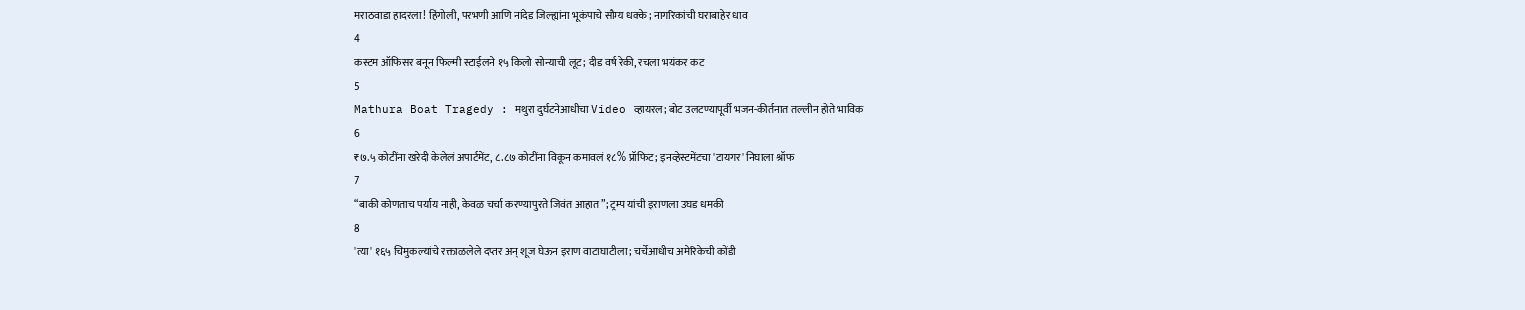मराठवाडा हादरला! हिंगोली, परभणी आणि नांदेड जिल्ह्यांना भूकंपाचे सौम्य धक्के; नागरिकांची घराबाहेर धाव
4
कस्टम ऑफिसर बनून फिल्मी स्टाईलने १५ किलो सोन्याची लूट; दीड वर्ष रेकी, रचला भयंकर कट
5
Mathura Boat Tragedy : मथुरा दुर्घटनेआधीचा Video व्हायरल; बोट उलटण्यापूर्वी भजन-कीर्तनात तल्लीन होते भाविक
6
₹७.५ कोटींना खरेदी केलेलं अपार्टमेंट, ८.८७ कोटींना विकून कमावलं १८% प्रॉफिट; इनव्हेस्टमेंटचा 'टायगर' निघाला श्रॉफ
7
“बाकी कोणताच पर्याय नाही, केवळ चर्चा करण्यापुरते जिवंत आहात”; ट्रम्प यांची इराणला उघड धमकी
8
'त्या' १६५ चिमुकल्यांचे रक्ताळलेले दप्तर अन् शूज घेऊन इराण वाटाघाटीला; चर्चेआधीच अमेरिकेची कोंडी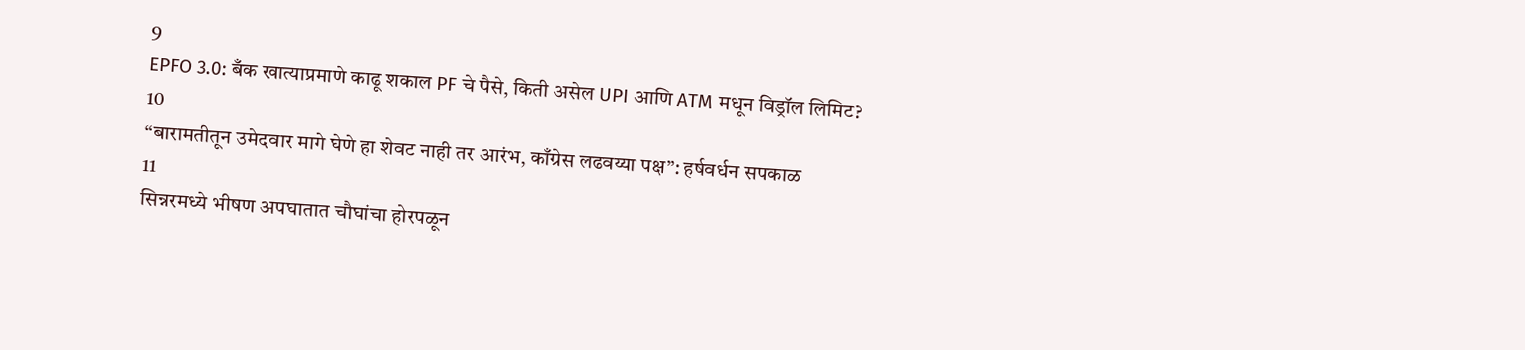9
EPFO 3.0: बँक खात्याप्रमाणे काढू शकाल PF चे पैसे, किती असेल UPI आणि ATM मधून विड्रॉल लिमिट?
10
“बारामतीतून उमेदवार मागे घेणे हा शेवट नाही तर आरंभ, काँग्रेस लढवय्या पक्ष”: हर्षवर्धन सपकाळ
11
सिन्नरमध्ये भीषण अपघातात चौघांचा होरपळून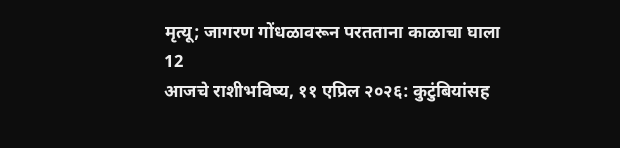मृत्यू; जागरण गोंधळावरून परतताना काळाचा घाला
12
आजचे राशीभविष्य, ११ एप्रिल २०२६: कुटुंबियांसह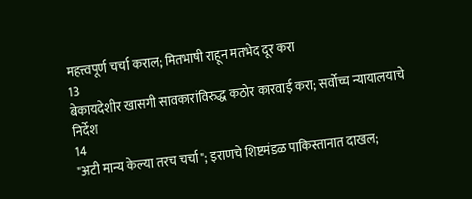महत्त्वपूर्ण चर्चा कराल; मितभाषी राहून मतभेद दूर करा
13
बेकायदेशीर खासगी सावकारांविरुद्ध कठोर कारवाई करा; सर्वोच्च न्यायालयाचे निर्देश
14
"अटी मान्य केल्या तरच चर्चा"; इराणचे शिष्टमंडळ पाकिस्तानात दाखल;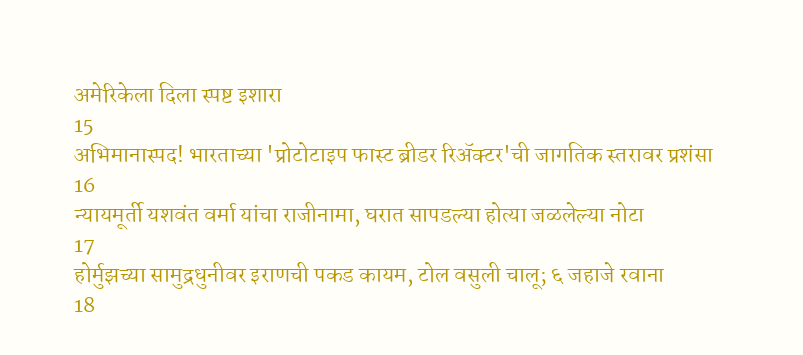अमेरिकेला दिला स्पष्ट इशारा
15
अभिमानास्पद! भारताच्या 'प्रोटोटाइप फास्ट ब्रीडर रिॲक्टर'ची जागतिक स्तरावर प्रशंसा
16
न्यायमूर्ती यशवंत वर्मा यांचा राजीनामा, घरात सापडल्या होत्या जळलेल्या नोटा
17
होर्मुझच्या सामुद्रधुनीवर इराणची पकड कायम, टोल वसुली चालू; ६ जहाजे रवाना
18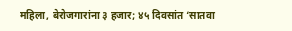महिला, बेरोजगारांना ३ हजार; ४५ दिवसांत ‘सातवा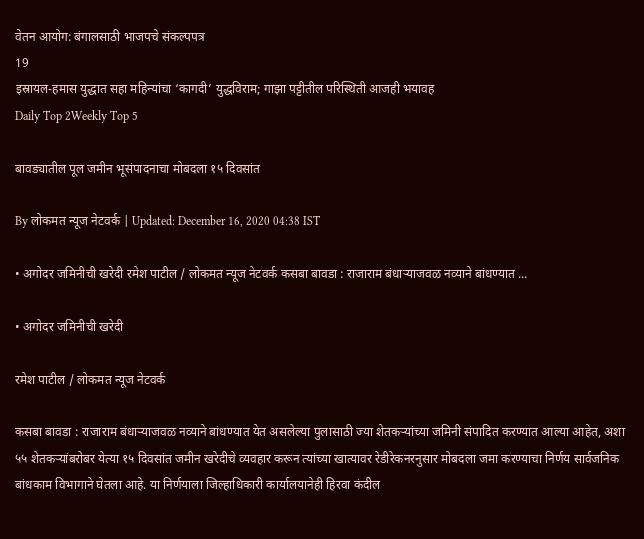वेतन आयोग: बंगालसाठी भाजपचे संकल्पपत्र
19
इस्रायल-हमास युद्धात सहा महिन्यांचा ‘कागदी’ युद्धविराम; गाझा पट्टीतील परिस्थिती आजही भयावह
Daily Top 2Weekly Top 5

बावड्यातील पूल जमीन भूसंपादनाचा मोबदला १५ दिवसांत

By लोकमत न्यूज नेटवर्क | Updated: December 16, 2020 04:38 IST

• अगोदर जमिनीची खरेदी रमेश पाटील / लोकमत न्यूज नेटवर्क कसबा बावडा : राजाराम बंधाऱ्याजवळ नव्याने बांधण्यात ...

• अगोदर जमिनीची खरेदी

रमेश पाटील / लोकमत न्यूज नेटवर्क

कसबा बावडा : राजाराम बंधाऱ्याजवळ नव्याने बांधण्यात येत असलेल्या पुलासाठी ज्या शेतकऱ्यांच्या जमिनी संपादित करण्यात आल्या आहेत, अशा ५५ शेतकऱ्यांबरोबर येत्या १५ दिवसांत जमीन खरेदीचे व्यवहार करून त्यांच्या खात्यावर रेडीरेकनरनुसार मोबदला जमा करण्याचा निर्णय सार्वजनिक बांधकाम विभागाने घेतला आहे. या निर्णयाला जिल्हाधिकारी कार्यालयानेही हिरवा कंदील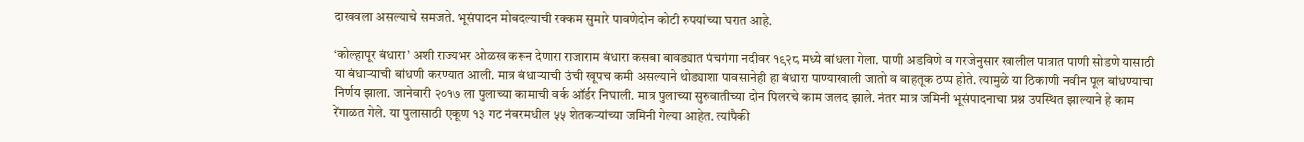दाखवला असल्याचे समजते. भूसंपादन मोबदल्याची रक्कम सुमारे पावणेदोन कोटी रुपयांच्या घरात आहे.

‘कोल्हापूर बंधारा’ अशी राज्यभर ओळख करून देणारा राजाराम बंधारा कसबा बावड्यात पंचगंगा नदीवर १९२८ मध्ये बांधला गेला. पाणी अडविणे व गरजेनुसार खालील पात्रात पाणी सोडणे यासाठी या बंधाऱ्याची बांधणी करण्यात आली. मात्र बंधाऱ्याची उंची खूपच कमी असल्याने थोड्याशा पावसानेही हा बंधारा पाण्याखाली जातो व वाहतूक ठप्प होते. त्यामुळे या ठिकाणी नवीन पूल बांधण्याचा निर्णय झाला. जानेवारी २०१७ ला पुलाच्या कामाची वर्क ऑर्डर निघाली. मात्र पुलाच्या सुरुवातीच्या दोन पिलरचे काम जलद झाले. नंतर मात्र जमिनी भूसंपादनाचा प्रश्न उपस्थित झाल्याने हे काम रेंगाळत गेले. या पुलासाठी एकूण १३ गट नंबरमधील ५५ शेतकऱ्यांच्या जमिनी गेल्या आहेत. त्यांपैकी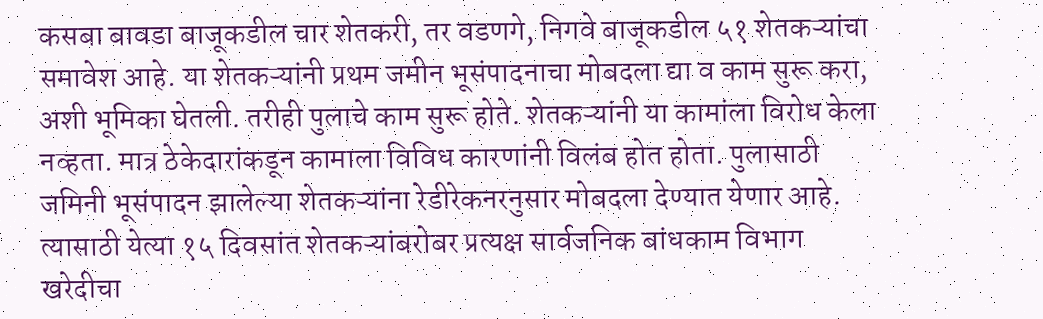कसबा बावडा बाजूकडील चार शेतकरी, तर वडणगे, निगवे बाजूकडील ५१ शेतकऱ्यांचा समावेश आहे. या शेतकऱ्यांनी प्रथम जमीन भूसंपादनाचा मोबदला द्या व काम सुरू करा, अशी भूमिका घेतली. तरीही पुलाचे काम सुरू होते. शेतकऱ्यांनी या कामांला विरोध केला नव्हता. मात्र ठेकेदारांकडून कामाला विविध कारणांनी विलंब होत होता. पुलासाठी जमिनी भूसंपादन झालेल्या शेतकऱ्यांना रेडीरेकनरनुसार मोबदला देण्यात येणार आहे. त्यासाठी येत्या १५ दिवसांत शेतकऱ्यांबरोबर प्रत्यक्ष सार्वजनिक बांधकाम विभाग खरेदीचा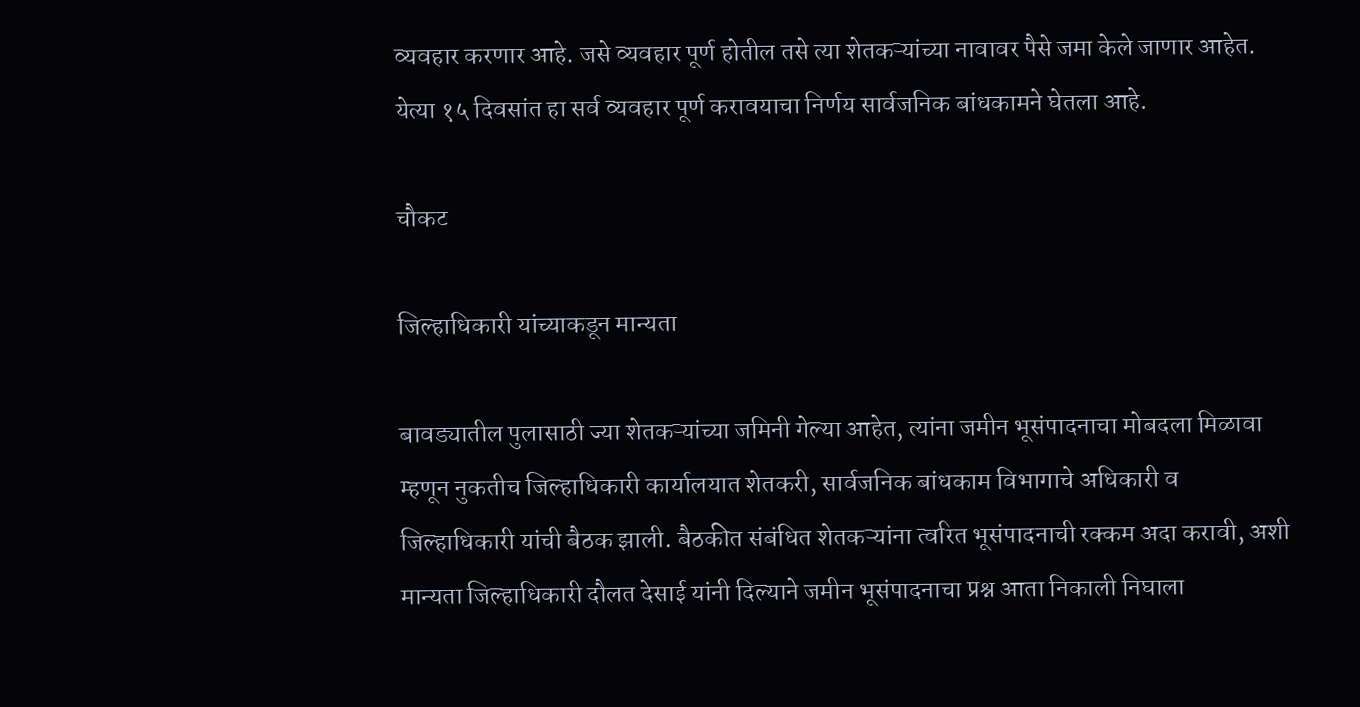व्यवहार करणार आहे. जसे व्यवहार पूर्ण होतील तसे त्या शेतकऱ्यांच्या नावावर पैसे जमा केले जाणार आहेत. येत्या १५ दिवसांत हा सर्व व्यवहार पूर्ण करावयाचा निर्णय सार्वजनिक बांधकामने घेतला आहे.

चौकट

जिल्हाधिकारी यांच्याकडून मान्यता

बावड्यातील पुलासाठी ज्या शेतकऱ्यांच्या जमिनी गेल्या आहेत, त्यांना जमीन भूसंपादनाचा मोबदला मिळावा म्हणून नुकतीच जिल्हाधिकारी कार्यालयात शेतकरी, सार्वजनिक बांधकाम विभागाचे अधिकारी व जिल्हाधिकारी यांची बैठक झाली. बैठकीत संबंधित शेतकऱ्यांना त्वरित भूसंपादनाची रक्कम अदा करावी, अशी मान्यता जिल्हाधिकारी दौलत देसाई यांनी दिल्याने जमीन भूसंपादनाचा प्रश्न आता निकाली निघाला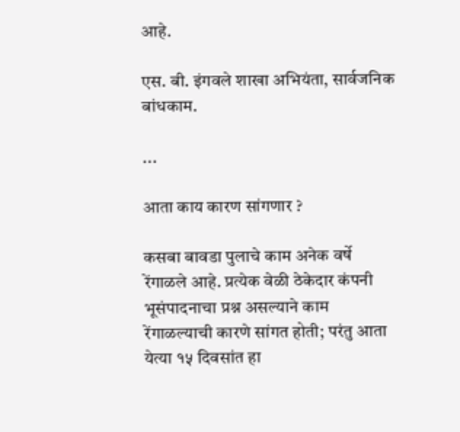आहे.

एस. बी. इंगवले शाखा अभियंता, सार्वजनिक बांधकाम.

...

आता काय कारण सांगणार ?

कसबा बावडा पुलाचे काम अनेक वर्षे रेंगाळले आहे. प्रत्येक वेळी ठेकेदार कंपनी भूसंपादनाचा प्रश्न असल्याने काम रेंगाळल्याची कारणे सांगत होती; परंतु आता येत्या १५ दिवसांत हा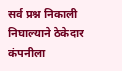सर्व प्रश्न निकाली निघाल्याने ठेकेदार कंपनीला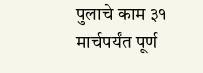पुलाचे काम ३१ मार्चपर्यंत पूर्ण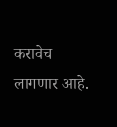करावेच लागणार आहे.